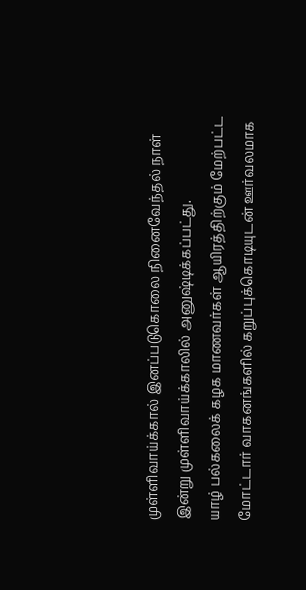முள்ளிவாய்க்கால் இனப்படுகொலை நினைவேந்தல் நாள் இன்று முள்ளிவாய்க்காலில் அனுஷ்டிக்கப்பட்து.
யாழ் பல்கலைக் கழக மாணவர்கள் ஆயிரத்திற்கும் மேற்பட்ட மோட்டார் வாகனங்களில் கறுப்புக்கொடியுடன் ஊர்வலமாக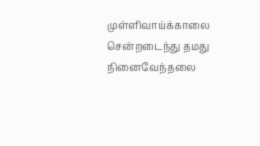முள்ளிவாய்க்காலை சென்றடைந்து தமது நினைவேந்தலை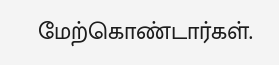மேற்கொண்டார்கள்.